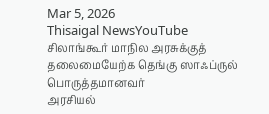Mar 5, 2026
Thisaigal NewsYouTube
சிலாங்கூர் மாநில அரசுக்குத் தலைமையேற்க தெங்கு ஸாஃப்ருல் பொருத்தமானவர்
அரசியல்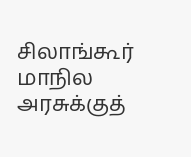சிலாங்கூர் மாநில அரசுக்குத்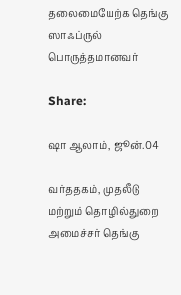தலைமையேற்க தெங்கு ஸாஃப்ருல் பொருத்தமானவர்

Share:

ஷா ஆலாம், ஜூன்.04

வர்ததகம், முதலீடு மற்றும் தொழில்துறை அமைச்சர் தெங்கு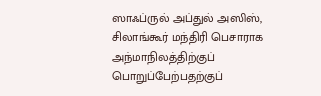ஸாஃப்ருல் அப்துல் அஸிஸ், சிலாங்கூர் மந்திரி பெசாராக அந்மாநிலத்திற்குப் பொறுப்பேற்பதற்குப்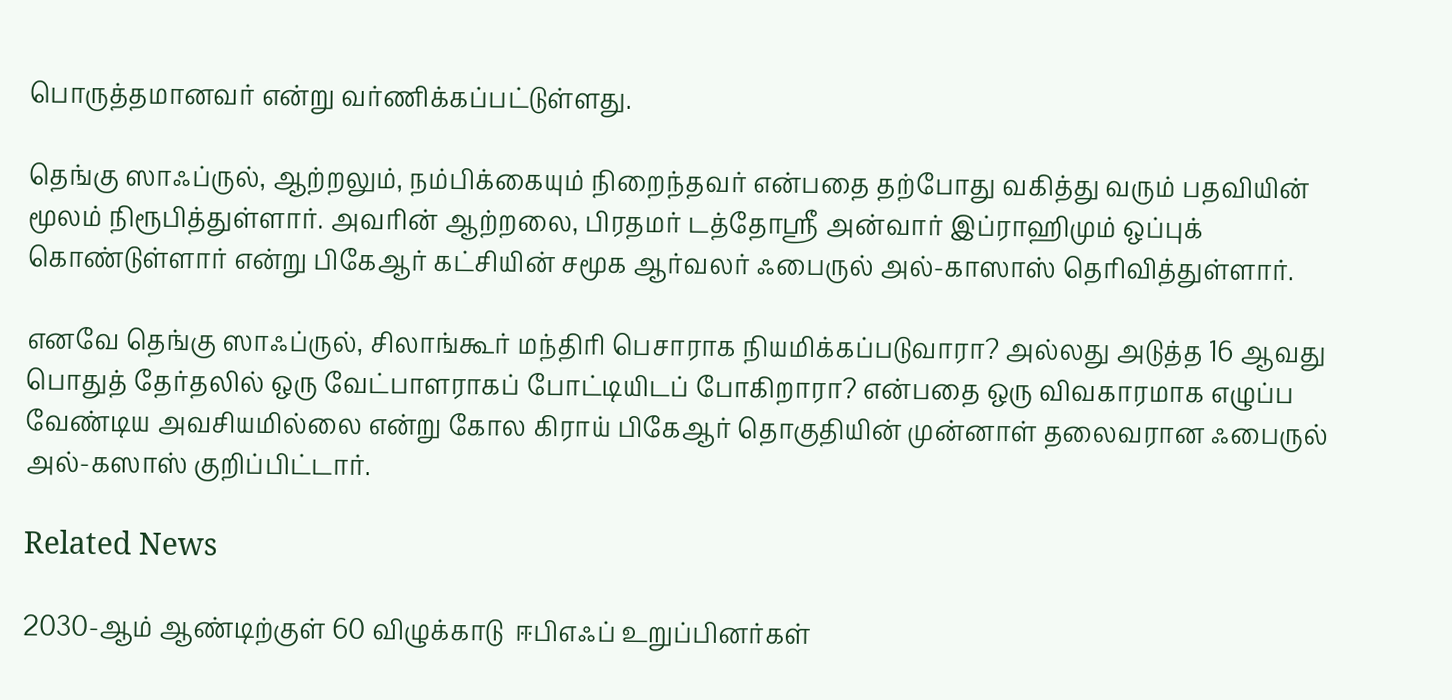பொருத்தமானவர் என்று வர்ணிக்கப்பட்டுள்ளது.

தெங்கு ஸாஃப்ருல், ஆற்றலும், நம்பிக்கையும் நிறைந்தவர் என்பதை தற்போது வகித்து வரும் பதவியின் மூலம் நிரூபித்துள்ளார். அவரின் ஆற்றலை, பிரதமர் டத்தோஸ்ரீ அன்வார் இப்ராஹிமும் ஒப்புக் கொண்டுள்ளார் என்று பிகேஆர் கட்சியின் சமூக ஆர்வலர் ஃபைருல் அல்-காஸாஸ் தெரிவித்துள்ளார்.

எனவே தெங்கு ஸாஃப்ருல், சிலாங்கூர் மந்திரி பெசாராக நியமிக்கப்படுவாரா? அல்லது அடுத்த 16 ஆவது பொதுத் தேர்தலில் ஒரு வேட்பாளராகப் போட்டியிடப் போகிறாரா? என்பதை ஒரு விவகாரமாக எழுப்ப வேண்டிய அவசியமில்லை என்று கோல கிராய் பிகேஆர் தொகுதியின் முன்னாள் தலைவரான ஃபைருல் அல்-கஸாஸ் குறிப்பிட்டார்.

Related News

2030-ஆம் ஆண்டிற்குள் 60 விழுக்காடு  ஈபிஎஃப் உறுப்பினர்கள்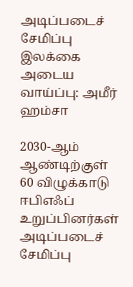அடிப்படைச் சேமிப்பு இலக்கை அடைய வாய்ப்பு: அமீர் ஹம்சா

2030-ஆம் ஆண்டிற்குள் 60 விழுக்காடு ஈபிஎஃப் உறுப்பினர்கள் அடிப்படைச் சேமிப்பு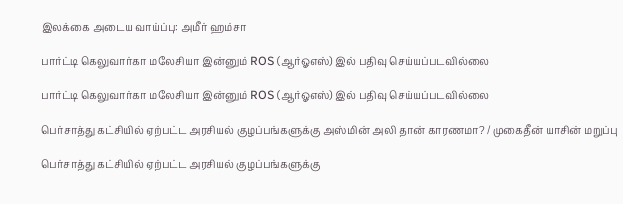இலக்கை அடைய வாய்ப்பு: அமீர் ஹம்சா

பார்ட்டி கெலுவார்கா மலேசியா இன்னும் ROS (ஆர்ஓஎஸ்) இல் பதிவு செய்யப்படவில்லை

பார்ட்டி கெலுவார்கா மலேசியா இன்னும் ROS (ஆர்ஓஎஸ்) இல் பதிவு செய்யப்படவில்லை

பெர்சாத்து கட்சியில் ஏற்பட்ட அரசியல் குழப்பங்களுக்கு அஸ்மின் அலி தான் காரணமா? / முகைதீன் யாசின் மறுப்பு

பெர்சாத்து கட்சியில் ஏற்பட்ட அரசியல் குழப்பங்களுக்கு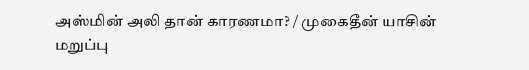அஸ்மின் அலி தான் காரணமா? / முகைதீன் யாசின் மறுப்பு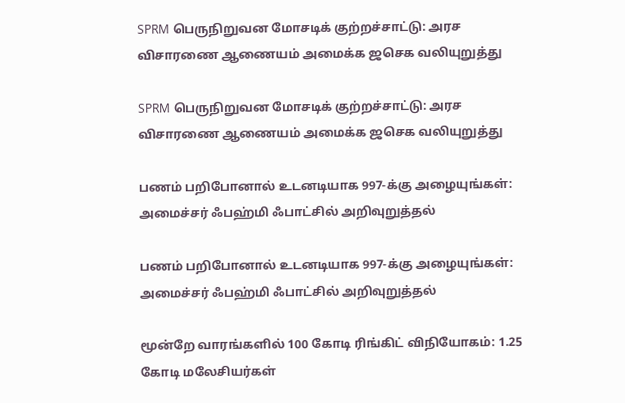SPRM பெருநிறுவன மோசடிக் குற்றச்சாட்டு: அரச விசாரணை ஆணையம் அமைக்க ஜசெக வலியுறுத்து

SPRM பெருநிறுவன மோசடிக் குற்றச்சாட்டு: அரச விசாரணை ஆணையம் அமைக்க ஜசெக வலியுறுத்து

பணம் பறிபோனால் உடனடியாக 997-க்கு அழையுங்கள்: அமைச்சர் ஃபஹ்மி ஃபாட்சில் அறிவுறுத்தல்

பணம் பறிபோனால் உடனடியாக 997-க்கு அழையுங்கள்: அமைச்சர் ஃபஹ்மி ஃபாட்சில் அறிவுறுத்தல்

மூன்றே வாரங்களில் 100 கோடி ரிங்கிட் விநியோகம்: 1.25 கோடி மலேசியர்கள்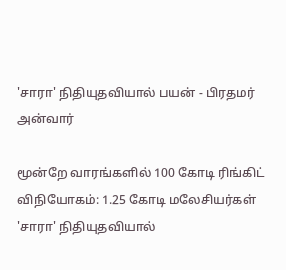'சாரா' நிதியுதவியால் பயன் - பிரதமர் அன்வார்

மூன்றே வாரங்களில் 100 கோடி ரிங்கிட் விநியோகம்: 1.25 கோடி மலேசியர்கள் 'சாரா' நிதியுதவியால்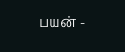பயன் -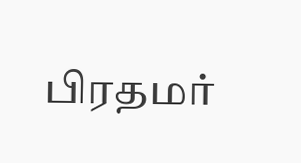பிரதமர்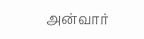அன்வார்